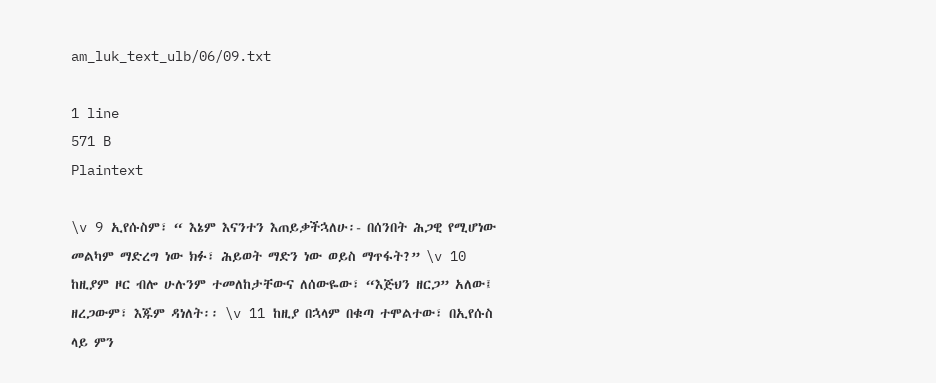am_luk_text_ulb/06/09.txt

1 line
571 B
Plaintext

\v 9 ኢየሱስም፣ “ እኔም እናንተን እጠይቃችኋለሁ፡- በሰንበት ሕጋዊ የሚሆነው መልካም ማድረግ ነው ክፉ፣ ሕይወት ማድን ነው ወይስ ማጥፋት?” \v 10 ከዚያም ዞር ብሎ ሁሉንም ተመለከታቸውና ለሰውዬው፣ “እጅህን ዘርጋ” አለው፤ ዘረጋውም፣ እጁም ዳነለት፡፡ \v 11 ከዚያ በኋላም በቁጣ ተሞልተው፣ በኢየሱስ ላይ ምን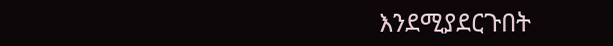እንደሚያደርጉበት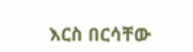እርስ በርሳቸው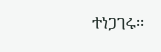ተነጋገሩ፡፡